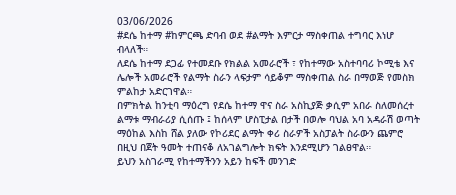03/06/2026
#ደሴ ከተማ #ከምርጫ ድባብ ወደ #ልማት እምርታ ማስቀጠል ተግባር እነሆ ብላለች።
ለደሴ ከተማ ደጋፊ የተመደቡ የክልል አመራሮች ፣ የከተማው አስተባባሪ ኮሚቴ እና ሌሎች አመራሮች የልማት ስራን ላፍታም ሳይቆም ማስቀጠል ስራ በማወጅ የመስክ ምልከታ አድርገዋል።
በምክትል ከንቲባ ማዕረግ የደሴ ከተማ ዋና ስራ አስኪያጅ ቃሲም አበራ ስለመሰረተ ልማቱ ማብራሪያ ሲሰጡ ፤ ከሰላም ሆስፒታል በታች በወሎ ባህል አባ አዳራሽ ወጣት ማዕከል እስከ ሸል ያለው የኮሪደር ልማት ቀሪ ስራዎች አስፓልት ስራውን ጨምሮ በዚህ በጀት ዓመት ተጠናቆ ለአገልግሎት ክፍት እንደሚሆን ገልፀዋል።
ይህን አስገራሚ የከተማችንን አይን ከፍች መንገድ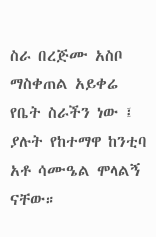ስራ በረጅሙ አስቦ ማስቀጠል አይቀሬ የቤት ስራችን ነው ፤ ያሉት የከተማዋ ከንቲባ አቶ ሳሙዔል ሞላልኝ ናቸው።